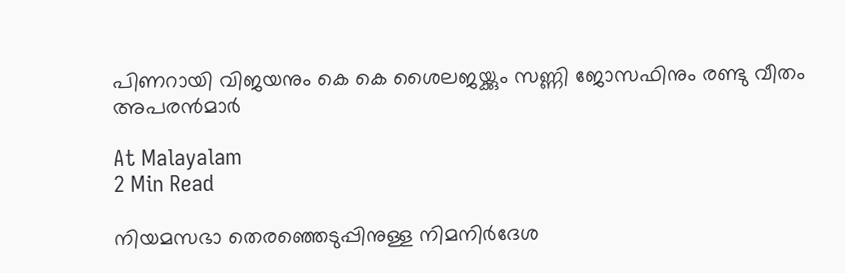പിണറായി വിജയനും കെ കെ ശൈലജയ്ക്കും സണ്ണി ജോസഫിനും രണ്ടു വീതം അപരന്‍മാർ

At Malayalam
2 Min Read

നിയമസഭാ തെരഞ്ഞെടുപ്പിനുള്ള നിമനിര്‍ദേശ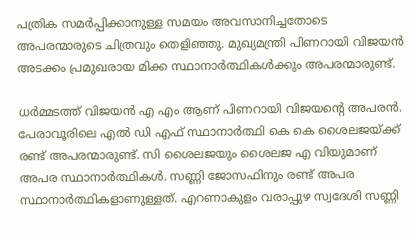പത്രിക സമര്‍പ്പിക്കാനുള്ള സമയം അവസാനിച്ചതോടെ അപരന്മാരുടെ ചിത്രവും തെളിഞ്ഞു. മുഖ്യമന്ത്രി പിണറായി വിജയന്‍ അടക്കം പ്രമുഖരായ മിക്ക സ്ഥാനാര്‍ത്ഥികള്‍ക്കും അപരന്മാരുണ്ട്.

ധര്‍മ്മടത്ത് വിജയന്‍ എ എം ആണ് പിണറായി വിജയന്റെ അപരന്‍. പേരാവൂരിലെ എല്‍ ഡി എഫ് സ്ഥാനാര്‍ത്ഥി കെ കെ ശൈലജയ്ക്ക് രണ്ട് അപരന്മാരുണ്ട്. സി ശൈലജയും ശൈലജ എ വിയുമാണ് അപര സ്ഥാനാര്‍ത്ഥികള്‍. സണ്ണി ജോസഫിനും രണ്ട് അപര സ്ഥാനാര്‍ത്ഥികളാണുള്ളത്. എറണാകുളം വരാപ്പുഴ സ്വദേശി സണ്ണി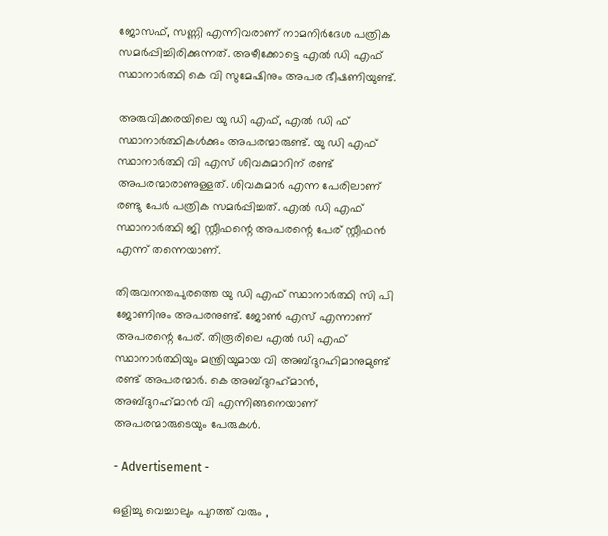ജോസഫ്, സണ്ണി എന്നിവരാണ് നാമനിര്‍ദേശ പത്രിക സമര്‍പ്പിച്ചിരിക്കുന്നത്. അഴീക്കോട്ടെ എല്‍ ഡി എഫ് സ്ഥാനാര്‍ത്ഥി കെ വി സുമേഷിനും അപര ഭീഷണിയുണ്ട്.

അരുവിക്കരയിലെ യു ഡി എഫ്, എല്‍ ഡി ഫ് സ്ഥാനാര്‍ത്ഥികള്‍ക്കും അപരന്മാരുണ്ട്. യു ഡി എഫ് സ്ഥാനാര്‍ത്ഥി വി എസ് ശിവകുമാറിന് രണ്ട് അപരന്മാരാണുള്ളത്. ശിവകുമാര്‍ എന്ന പേരിലാണ് രണ്ടു പേര്‍ പത്രിക സമര്‍പ്പിച്ചത്. എല്‍ ഡി എഫ് സ്ഥാനാര്‍ത്ഥി ജി സ്റ്റീഫന്റെ അപരന്റെ പേര് സ്റ്റീഫന്‍ എന്ന് തന്നെയാണ്.

തിരുവനന്തപുരത്തെ യു ഡി എഫ് സ്ഥാനാര്‍ത്ഥി സി പി ജോണിനും അപരനുണ്ട്. ജോണ്‍ എസ് എന്നാണ് അപരന്റെ പേര്. തിരൂരിലെ എല്‍ ഡി എഫ് സ്ഥാനാര്‍ത്ഥിയും മന്ത്രിയുമായ വി അബ്ദുറഹിമാനുമുണ്ട് രണ്ട് അപരന്മാര്‍. കെ അബ്ദുറഹ്‌മാന്‍, അബ്ദുറഹ്‌മാന്‍ വി എന്നിങ്ങനെയാണ് അപരന്മാരുടെയും പേരുകൾ.

- Advertisement -

ഒളിച്ചു വെച്ചാലും പുറത്ത് വരും ,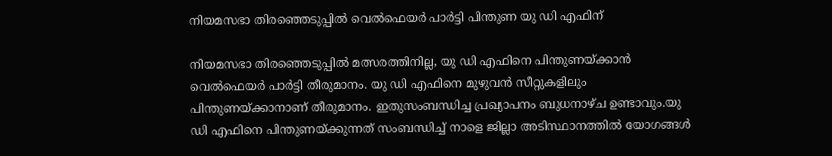നിയമസഭാ തിരഞ്ഞെടുപ്പില്‍ വെല്‍ഫെയര്‍ പാര്‍ട്ടി പിന്തുണ യു ഡി എഫിന്

നിയമസഭാ തിരഞ്ഞെടുപ്പില്‍ മത്സരത്തിനില്ല, യു ഡി എഫിനെ പിന്തുണയ്ക്കാൻ വെൽഫെയർ പാർട്ടി തീരുമാനം. യു ഡി എഫിനെ മുഴുവന്‍ സീറ്റുകളിലും പിന്തുണയ്ക്കാനാണ് തീരുമാനം. ഇതുസംബന്ധിച്ച പ്രഖ്യാപനം ബുധനാഴ്ച ഉണ്ടാവും.യു ഡി എഫിനെ പിന്തുണയ്ക്കുന്നത് സംബന്ധിച്ച് നാളെ ജില്ലാ അടിസ്ഥാനത്തിൽ യോഗങ്ങള്‍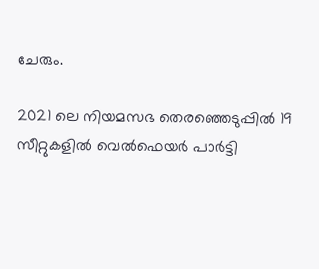ചേരും.

2021 ലെ നിയമസഭ തെരഞ്ഞെടുപ്പിൽ 19 സീറ്റുകളില്‍ വെൽഫെയർ പാർട്ടി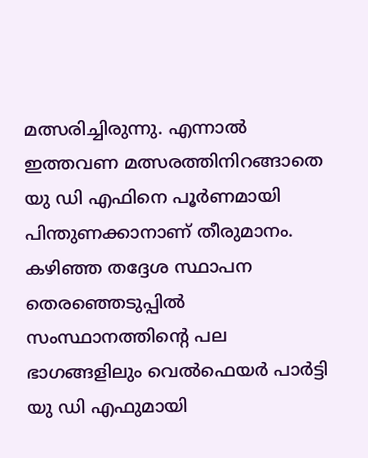മത്സരിച്ചിരുന്നു. എന്നാല്‍ ഇത്തവണ മത്സരത്തിനിറങ്ങാതെ യു ഡി എഫിനെ പൂർണമായി പിന്തുണക്കാനാണ് തീരുമാനം. കഴിഞ്ഞ തദ്ദേശ സ്ഥാപന തെരഞ്ഞെടുപ്പില്‍ സംസ്ഥാനത്തിന്റെ പല ഭാഗങ്ങളിലും വെല്‍ഫെയര്‍ പാര്‍ട്ടി യു ഡി എഫുമായി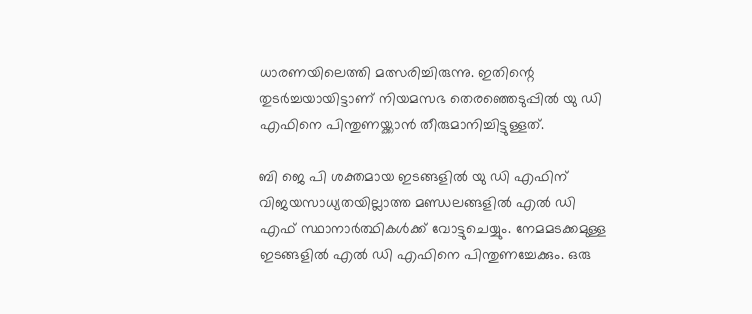ധാരണയിലെത്തി മത്സരിച്ചിരുന്നു. ഇതിന്റെ തുടർച്ചയായിട്ടാണ് നിയമസഭ തെരഞ്ഞെടുപ്പിൽ യു ഡി എഫിനെ പിന്തുണയ്ക്കാൻ തീരുമാനിച്ചിട്ടുള്ളത്.

ബി ജെ പി ശക്തമായ ഇടങ്ങളില്‍ യു ഡി എഫിന് വിജയസാധ്യതയില്ലാത്ത മണ്ഡലങ്ങളില്‍ എല്‍ ഡി എഫ് സ്ഥാനാര്‍ത്ഥികള്‍ക്ക് വോട്ടുചെയ്യും. നേമമടക്കമുള്ള ഇടങ്ങളില്‍ എല്‍ ഡി എഫിനെ പിന്തുണച്ചേക്കും. ഒരു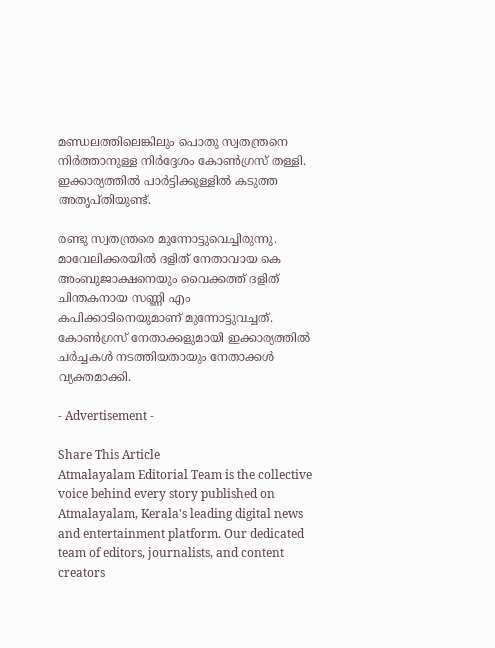മണ്ഡലത്തിലെങ്കിലും പൊതു സ്വതന്ത്രനെ നിര്‍ത്താനുള്ള നിര്‍ദ്ദേശം കോണ്‍ഗ്രസ് തള്ളി. ഇക്കാര്യത്തില്‍ പാര്‍ട്ടിക്കുള്ളില്‍ കടുത്ത അതൃപ്തിയുണ്ട്.

രണ്ടു സ്വതന്ത്രരെ മുന്നോട്ടുവെച്ചിരുന്നു. മാവേലിക്കരയില്‍ ദളിത് നേതാവായ കെ അംബുജാക്ഷനെയും വൈക്കത്ത് ദളിത് ചിന്തകനായ സണ്ണി എം കപിക്കാടിനെയുമാണ് മുന്നോട്ടുവച്ചത്. കോണ്‍ഗ്രസ് നേതാക്കളുമായി ഇക്കാര്യത്തില്‍ ചര്‍ച്ചകൾ നടത്തിയതായും നേതാക്കൾ വ്യക്തമാക്കി.

- Advertisement -

Share This Article
Atmalayalam Editorial Team is the collective voice behind every story published on Atmalayalam, Kerala's leading digital news and entertainment platform. Our dedicated team of editors, journalists, and content creators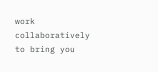work collaboratively to bring you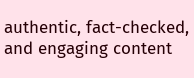authentic, fact-checked, and engaging content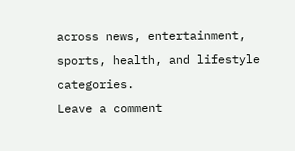across news, entertainment, sports, health, and lifestyle categories.
Leave a comment